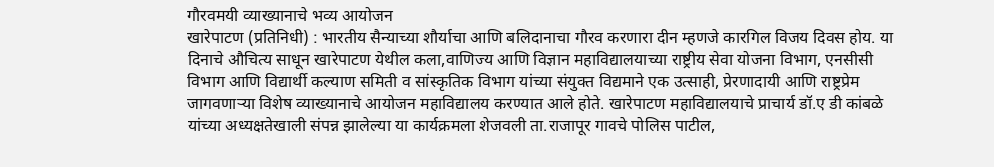गौरवमयी व्याख्यानाचे भव्य आयोजन
खारेपाटण (प्रतिनिधी) : भारतीय सैन्याच्या शौर्याचा आणि बलिदानाचा गौरव करणारा दीन म्हणजे कारगिल विजय दिवस होय. या दिनाचे औचित्य साधून खारेपाटण येथील कला,वाणिज्य आणि विज्ञान महाविद्यालयाच्या राष्ट्रीय सेवा योजना विभाग, एनसीसी विभाग आणि विद्यार्थी कल्याण समिती व सांस्कृतिक विभाग यांच्या संयुक्त विद्यमाने एक उत्साही, प्रेरणादायी आणि राष्ट्रप्रेम जागवणाऱ्या विशेष व्याख्यानाचे आयोजन महाविद्यालय करण्यात आले होते. खारेपाटण महाविद्यालयाचे प्राचार्य डॉ.ए डी कांबळे यांच्या अध्यक्षतेखाली संपन्न झालेल्या या कार्यक्रमला शेजवली ता.राजापूर गावचे पोलिस पाटील,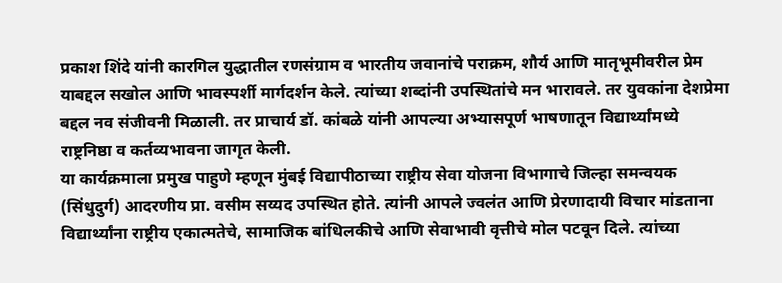प्रकाश शिंदे यांनी कारगिल युद्धातील रणसंग्राम व भारतीय जवानांचे पराक्रम, शौर्य आणि मातृभूमीवरील प्रेम याबद्दल सखोल आणि भावस्पर्शी मार्गदर्शन केले. त्यांच्या शब्दांनी उपस्थितांचे मन भारावले. तर युवकांना देशप्रेमा बद्दल नव संजीवनी मिळाली. तर प्राचार्य डॉ. कांबळे यांनी आपल्या अभ्यासपूर्ण भाषणातून विद्यार्थ्यांमध्ये राष्ट्रनिष्ठा व कर्तव्यभावना जागृत केली.
या कार्यक्रमाला प्रमुख पाहुणे म्हणून मुंबई विद्यापीठाच्या राष्ट्रीय सेवा योजना विभागाचे जिल्हा समन्वयक (सिंधुदुर्ग) आदरणीय प्रा. वसीम सय्यद उपस्थित होते. त्यांनी आपले ज्वलंत आणि प्रेरणादायी विचार मांडताना विद्यार्थ्यांना राष्ट्रीय एकात्मतेचे, सामाजिक बांधिलकीचे आणि सेवाभावी वृत्तीचे मोल पटवून दिले. त्यांच्या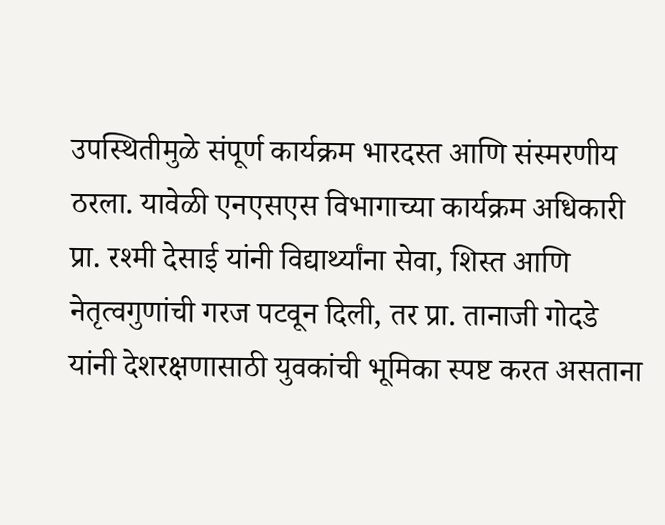उपस्थितीमुळे संपूर्ण कार्यक्रम भारदस्त आणि संस्मरणीय ठरला. यावेळी एनएसएस विभागाच्या कार्यक्रम अधिकारी प्रा. रश्मी देसाई यांनी विद्यार्थ्यांना सेवा, शिस्त आणि नेतृत्वगुणांची गरज पटवून दिली, तर प्रा. तानाजी गोदडे यांनी देशरक्षणासाठी युवकांची भूमिका स्पष्ट करत असताना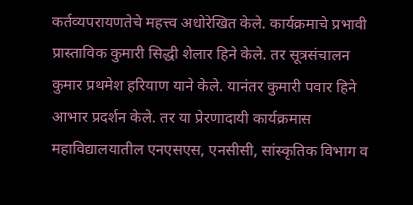कर्तव्यपरायणतेचे महत्त्व अधोरेखित केले. कार्यक्रमाचे प्रभावी प्रास्ताविक कुमारी सिद्धी शेलार हिने केले. तर सूत्रसंचालन कुमार प्रथमेश हरियाण याने केले. यानंतर कुमारी पवार हिने आभार प्रदर्शन केले. तर या प्रेरणादायी कार्यक्रमास महाविद्यालयातील एनएसएस, एनसीसी, सांस्कृतिक विभाग व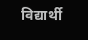विद्यार्थी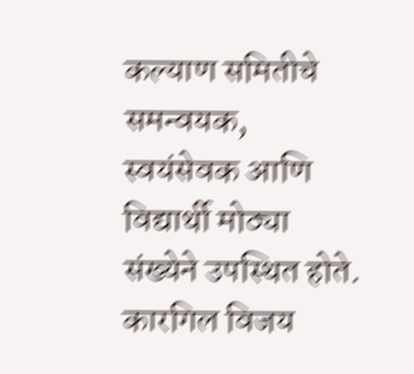कल्याण समितीचे समन्वयक, स्वयंसेवक आणि विद्यार्थी मोठ्या संख्येने उपस्थित होते. कारगिल विजय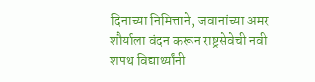दिनाच्या निमित्ताने, जवानांच्या अमर शौर्याला वंदन करून राष्ट्रसेवेची नवी शपथ विद्यार्थ्यांनी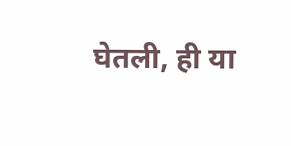घेतली, ही या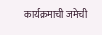कार्यक्रमाची जमेची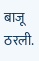बाजू ठरली.